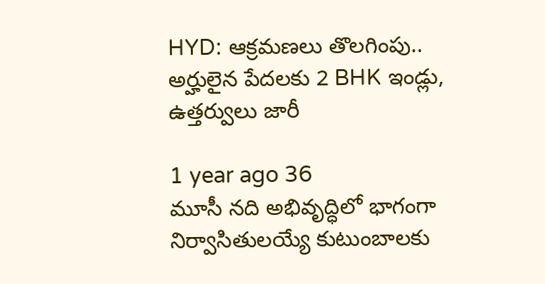HYD: ఆక్రమణలు తొలగింపు.. అర్హులైన పేదలకు 2 BHK ఇండ్లు, ఉత్తర్వులు జారీ

1 year ago 36
మూసీ నది అభివృద్ధిలో భాగంగా నిర్వాసితులయ్యే కుటుంబాలకు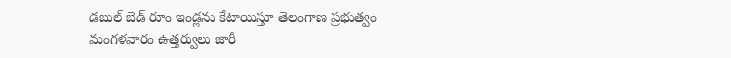డబుల్‌ బెడ్‌ రూం ఇండ్లను కేటాయిస్తూ తెలంగాణ ప్రభుత్వం మంగళవారం ఉత్తర్వులు జారీ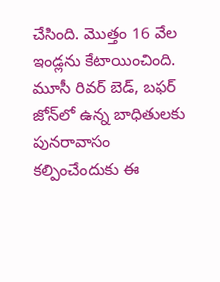చేసింది. మెుత్తం 16 వేల ఇండ్లను కేటాయించింది. మూసీ రివర్‌ బెడ్‌, బఫర్‌ జోన్‌లో ఉన్న బాధితులకు పునరావాసం కల్పించేందుకు ఈ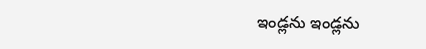ఇండ్లను ఇండ్లను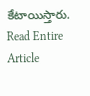కేటాయిస్తారు.
Read Entire Article